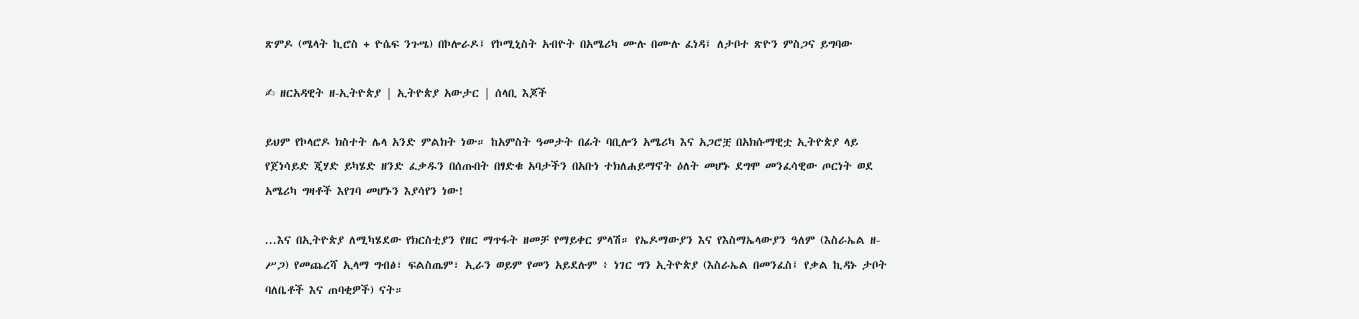ጽምዶ (ሜላት ኪሮስ + ዮሴፍ ንጉሤ) በኮሎራዶ፤ የኮሚኒስት አብዮት በአሜሪካ ሙሉ በሙሉ ፈነዳ፤ ለታቦተ ጽዮን ምስጋና ይግባው

✍ ዘርአዳዊት ዘ-ኢትዮጵያ | ኢትዮጵያ አውታር | ሰላቢ እጆች

ይህም የኮላሮዶ ክስተት ሌላ አንድ ምልክት ነው። ከአምስት ዓመታት በፊት ባቢሎን አሜሪካ እና አጋሮቿ በአክሱማዊቷ ኢትዮጵያ ላይ የጀነሳይድ ጂሃድ ይካሄድ ዘንድ ፈቃዱን በሰጡበት በፃድቁ አባታችን በአቡነ ተክለሐይማኖት ዕለት መሆኑ ደግሞ መንፈሳዊው ጦርነት ወደ አሜሪካ ግዛቶች እየገባ መሆኑን እያሳየን ነው!

...እና በኢትዮጵያ ለሚካሄደው የክርስቲያን የዘር ማጥፋት ዘመቻ የማይቀር ምላሽ። የኤዶማውያን እና የእስማኤላውያን ዓለም (እስራኤል ዘ-ሥጋ) የመጨረሻ ኢላማ ግብፅ፣ ፍልስጤም፣ ኢራን ወይም የመን አይደሉም ፥ ነገር ግን ኢትዮጵያ (እስራኤል በመንፈስ፤ የቃል ኪዳኑ ታቦት ባለቤቶች እና ጠባቂዎች) ናት።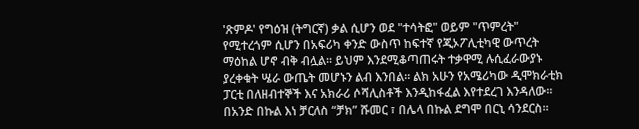'ጽምዶ' የግዕዝ (ትግርኛ) ቃል ሲሆን ወደ "ተሳትፎ" ወይም "ጥምረት" የሚተረጎም ሲሆን በአፍሪካ ቀንድ ውስጥ ከፍተኛ የጂኦፖሊቲካዊ ውጥረት ማዕከል ሆኖ ብቅ ብሏል። ይህም እንደሚቆጣጠሩት ተቃዋሚ ሉሲፈራውያኑ ያረቀቁት ሤራ ውጤት መሆኑን ልብ እንበል። ልክ አሁን የአሜሪካው ዲሞክራቲክ ፓርቲ በለዘብተኞች እና አክራሪ ሶሻሊስቶች እንዲከፋፈል እየተደረገ እንዳለው። በአንድ በኩል እነ ቻርለስ “ቻክ” ሹመር ፣ በሌላ በኩል ደግሞ በርኒ ሳንደርስ።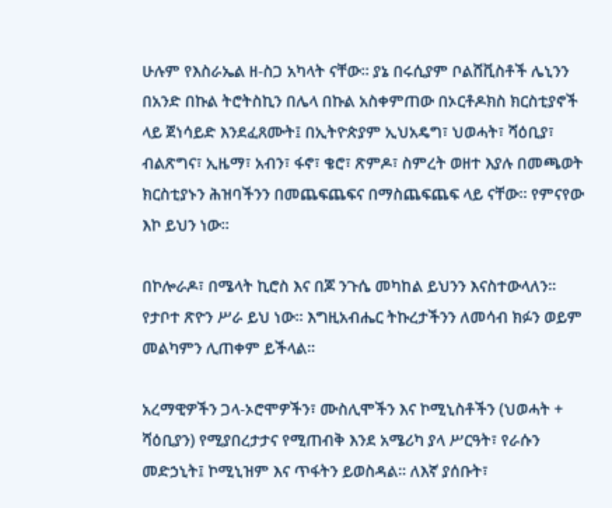ሁሉም የእስራኤል ዘ-ስጋ አካላት ናቸው። ያኔ በሩሲያም ቦልሸቪስቶች ሌኒንን በአንድ በኩል ትሮትስኪን በሌላ በኩል አስቀምጠው በኦርቶዶክስ ክርስቲያኖች ላይ ጀነሳይድ እንደፈጸሙት፤ በኢትዮጵያም ኢህአዴግ፣ ህወሓት፣ ሻዕቢያ፣ ብልጽግና፣ ኢዜማ፣ አብን፣ ፋኖ፣ ቄሮ፣ ጽምዶ፣ ስምረት ወዘተ እያሉ በመጫወት ክርስቲያኑን ሕዝባችንን በመጨፍጨፍና በማስጨፍጨፍ ላይ ናቸው። የምናየው እኮ ይህን ነው።

በኮሎራዶ፣ በሜላት ኪሮስ እና በጆ ንጉሴ መካከል ይህንን እናስተውላለን። የታቦተ ጽዮን ሥራ ይህ ነው። እግዚአብሔር ትኩረታችንን ለመሳብ ክፉን ወይም መልካምን ሊጠቀም ይችላል።

አረማዊዎችን ጋላ-ኦሮሞዎችን፣ ሙስሊሞችን እና ኮሚኒስቶችን (ህወሓት + ሻዕቢያን) የሚያበረታታና የሚጠብቅ እንደ አሜሪካ ያላ ሥርዓት፣ የራሱን መድኃኒት፤ ኮሚኒዝም እና ጥፋትን ይወስዳል። ለእኛ ያሰቡት፣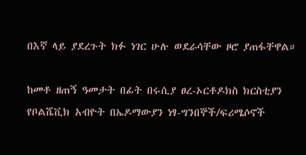በእኛ ላይ ያደረጉት ክፉ ነገር ሁሉ ወደራሳቸው ዞሮ ያጠፋቸዋል።

ከመቶ ዘጠኝ ዓመታት በፊት በሩሲያ ፀረ-ኦርቶዶክስ ክርስቲያን የቦልሼቪክ አብዮት በኤዶማውያን ነፃ-ግንበኞች/ፍሪሜሶኖች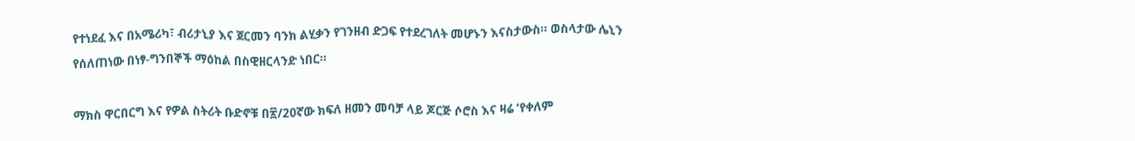የተነደፈ እና በአሜሪካ፣ ብሪታኒያ እና ጀርመን ባንክ ልሂቃን የገንዘብ ድጋፍ የተደረገለት መሆኑን እናስታውስ። ወስላታው ሌኒን የሰለጠነው በነፃ-ግንበኞች ማዕከል በስዊዘርላንድ ነበር።

ማክስ ዋርበርግ እና የዎል ስትሪት ቡድኖቹ በ፳/20ኛው ክፍለ ዘመን መባቻ ላይ ጆርጅ ሶሮስ እና ዛሬ ‘የቀለም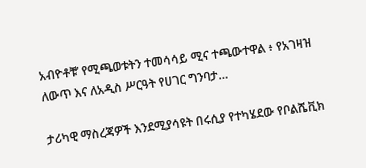አብዮቶቹ’ የሚጫወቱትን ተመሳሳይ ሚና ተጫውተዋል ፥ የአገዛዝ ለውጥ እና ለአዲስ ሥርዓት የሀገር ግንባታ…

ታሪካዊ ማስረጃዎች እንደሚያሳዩት በሩሲያ የተካሄደው የቦልሼቪክ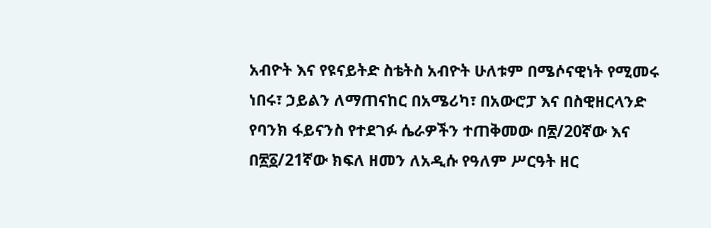አብዮት እና የዩናይትድ ስቴትስ አብዮት ሁለቱም በሜሶናዊነት የሚመሩ ነበሩ፣ ኃይልን ለማጠናከር በአሜሪካ፣ በአውሮፓ እና በስዊዘርላንድ የባንክ ፋይናንስ የተደገፉ ሴራዎችን ተጠቅመው በ፳/20ኛው እና በ፳፩/21ኛው ክፍለ ዘመን ለአዲሱ የዓለም ሥርዓት ዘር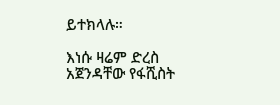ይተክላሉ።

እነሱ ዛሬም ድረስ አጀንዳቸው የፋሺስት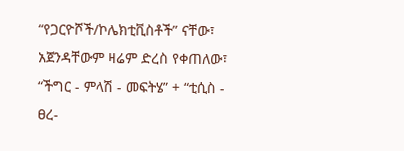“የጋርዮሾች/ኮሌክቲቪስቶች” ናቸው፣ አጀንዳቸውም ዛሬም ድረስ የቀጠለው፣ “ችግር - ምላሽ - መፍትሄ” + “ቲሲስ - ፀረ-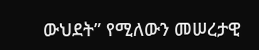ውህደት” የሚለውን መሠረታዊ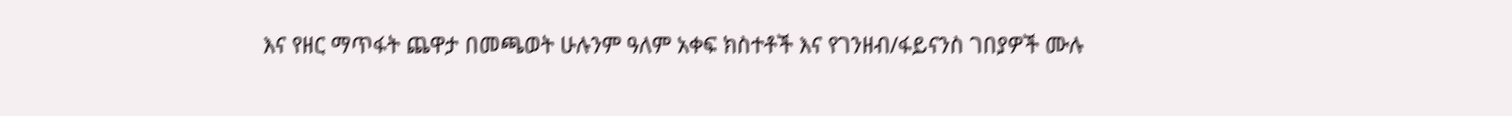እና የዘር ማጥፋት ጨዋታ በመጫወት ሁሉንም ዓለም አቀፍ ክስተቶች እና የገንዘብ/ፋይናንስ ገበያዎች ሙሉ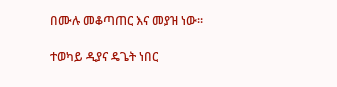በሙሉ መቆጣጠር እና መያዝ ነው።

ተወካይ ዲያና ዴጌት ነበር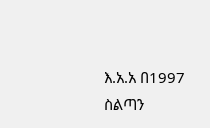እ.አ.አ በ1997 ስልጣን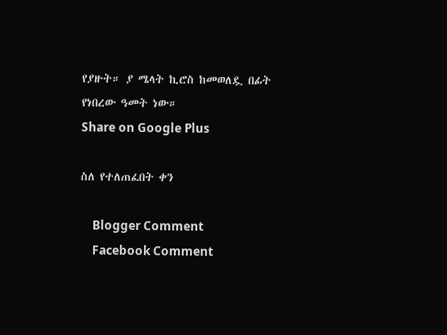የያዙት። ያ ሜላት ኪሮስ ከመወለዷ በፊት የነበረው ዓመት ነው።
Share on Google Plus

ስለ የተለጠፈበት ቀን

    Blogger Comment
    Facebook Comment